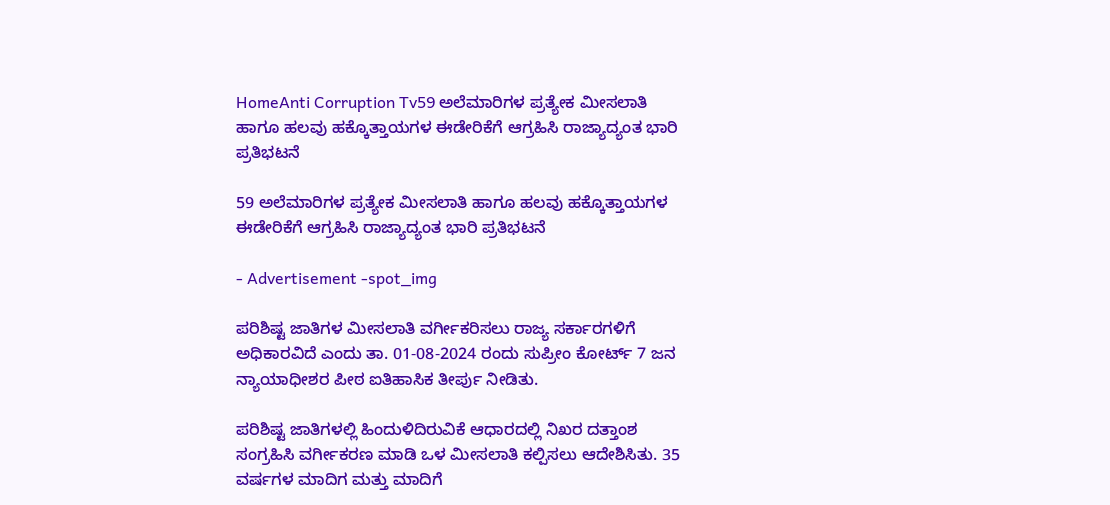HomeAnti Corruption Tv59 ಅಲೆಮಾರಿಗಳ ಪ್ರತ್ಯೇಕ ಮೀಸಲಾತಿ ಹಾಗೂ ಹಲವು ಹಕ್ಕೊತ್ತಾಯಗಳ ಈಡೇರಿಕೆಗೆ ಆಗ್ರಹಿಸಿ ರಾಜ್ಯಾದ್ಯಂತ ಭಾರಿ ಪ್ರತಿಭಟನೆ

59 ಅಲೆಮಾರಿಗಳ ಪ್ರತ್ಯೇಕ ಮೀಸಲಾತಿ ಹಾಗೂ ಹಲವು ಹಕ್ಕೊತ್ತಾಯಗಳ ಈಡೇರಿಕೆಗೆ ಆಗ್ರಹಿಸಿ ರಾಜ್ಯಾದ್ಯಂತ ಭಾರಿ ಪ್ರತಿಭಟನೆ

- Advertisement -spot_img

ಪರಿಶಿಷ್ಟ ಜಾತಿಗಳ ಮೀಸಲಾತಿ ವರ್ಗೀಕರಿಸಲು ರಾಜ್ಯ ಸರ್ಕಾರಗಳಿಗೆ ಅಧಿಕಾರವಿದೆ ಎಂದು ತಾ. 01-08-2024 ರಂದು ಸುಪ್ರೀಂ ಕೋರ್ಟ್‌ 7 ಜನ ನ್ಯಾಯಾಧೀಶರ ಪೀಠ ಐತಿಹಾಸಿಕ ತೀರ್ಪು ನೀಡಿತು.

ಪರಿಶಿಷ್ಟ ಜಾತಿಗಳಲ್ಲಿ ಹಿಂದುಳಿದಿರುವಿಕೆ ಆಧಾರದಲ್ಲಿ ನಿಖರ ದತ್ತಾಂಶ ಸಂಗ್ರಹಿಸಿ ವರ್ಗೀಕರಣ ಮಾಡಿ ಒಳ ಮೀಸಲಾತಿ ಕಲ್ಪಿಸಲು ಆದೇಶಿಸಿತು. 35 ವರ್ಷಗಳ ಮಾದಿಗ ಮತ್ತು ಮಾದಿಗೆ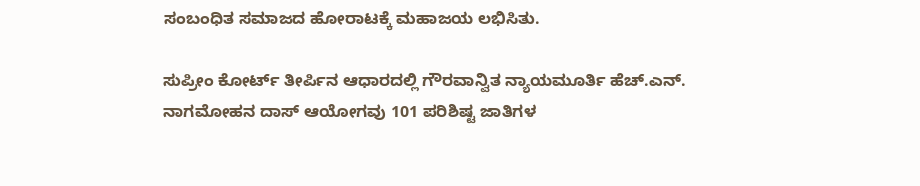ಸಂಬಂಧಿತ ಸಮಾಜದ ಹೋರಾಟಕ್ಕೆ ಮಹಾಜಯ ಲಭಿಸಿತು.

ಸುಪ್ರೀಂ ಕೋರ್ಟ್ ತೀರ್ಪಿನ ಆಧಾರದಲ್ಲಿ ಗೌರವಾನ್ವಿತ ನ್ಯಾಯಮೂರ್ತಿ ಹೆಚ್.ಎನ್. ನಾಗಮೋಹನ ದಾಸ್ ಆಯೋಗವು 101 ಪರಿಶಿಷ್ಟ ಜಾತಿಗಳ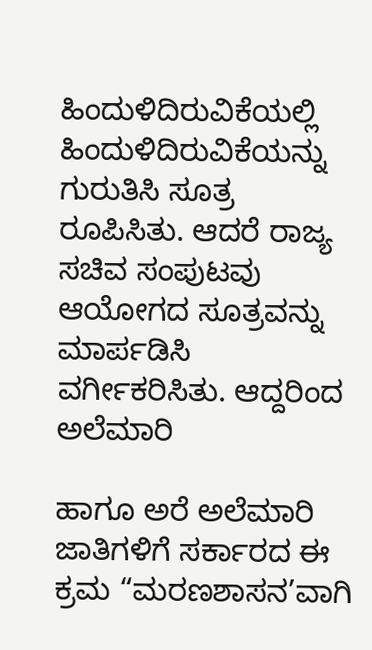ಹಿಂದುಳಿದಿರುವಿಕೆಯಲ್ಲಿ ಹಿಂದುಳಿದಿರುವಿಕೆಯನ್ನು ಗುರುತಿಸಿ ಸೂತ್ರ ರೂಪಿಸಿತು. ಆದರೆ ರಾಜ್ಯ ಸಚಿವ ಸಂಪುಟವು ಆಯೋಗದ ಸೂತ್ರವನ್ನು ಮಾರ್ಪಡಿಸಿ ವರ್ಗೀಕರಿಸಿತು. ಆದ್ದರಿಂದ ಅಲೆಮಾರಿ

ಹಾಗೂ ಅರೆ ಅಲೆಮಾರಿ ಜಾತಿಗಳಿಗೆ ಸರ್ಕಾರದ ಈ ಕ್ರಮ “ಮರಣಶಾಸನ’ವಾಗಿ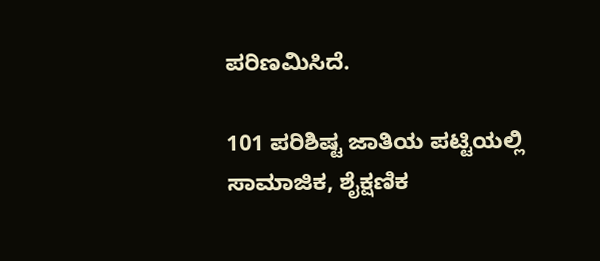ಪರಿಣಮಿಸಿದೆ.

101 ಪರಿಶಿಷ್ಟ ಜಾತಿಯ ಪಟ್ಟಿಯಲ್ಲಿ ಸಾಮಾಜಿಕ, ಶೈಕ್ಷಣಿಕ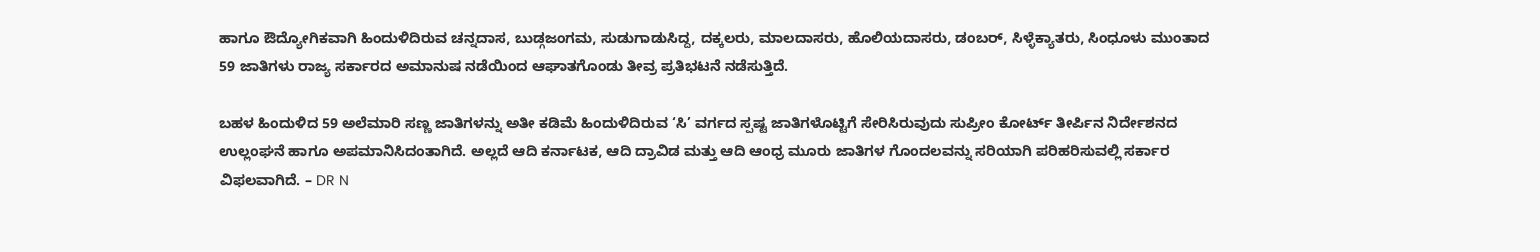ಹಾಗೂ ಔದ್ಯೋಗಿಕವಾಗಿ ಹಿಂದುಳಿದಿರುವ ಚನ್ನದಾಸ, ಬುಡ್ಗಜಂಗಮ, ಸುಡುಗಾಡುಸಿದ್ದ, ದಕ್ಕಲರು, ಮಾಲದಾಸರು, ಹೊಲಿಯದಾಸರು, ಡಂಬರ್, ಸಿಳ್ಳೆಕ್ಯಾತರು, ಸಿಂಧೂಳು ಮುಂತಾದ 59 ಜಾತಿಗಳು ರಾಜ್ಯ ಸರ್ಕಾರದ ಅಮಾನುಷ ನಡೆಯಿಂದ ಆಘಾತಗೊಂಡು ತೀವ್ರ ಪ್ರತಿಭಟನೆ ನಡೆಸುತ್ತಿದೆ.

ಬಹಳ ಹಿಂದುಳಿದ 59 ಅಲೆಮಾರಿ ಸಣ್ಣ ಜಾತಿಗಳನ್ನು ಅತೀ ಕಡಿಮೆ ಹಿಂದುಳಿದಿರುವ ‘ಸಿ’ ವರ್ಗದ ಸ್ಪಷ್ಟ ಜಾತಿಗಳೊಟ್ಟಿಗೆ ಸೇರಿಸಿರುವುದು ಸುಪ್ರೀಂ ಕೋರ್ಟ್ ತೀರ್ಪಿನ ನಿರ್ದೇಶನದ ಉಲ್ಲಂಘನೆ ಹಾಗೂ ಅಪಮಾನಿಸಿದಂತಾಗಿದೆ. ಅಲ್ಲದೆ ಆದಿ ಕರ್ನಾಟಕ, ಆದಿ ದ್ರಾವಿಡ ಮತ್ತು ಆದಿ ಆಂಧ್ರ ಮೂರು ಜಾತಿಗಳ ಗೊಂದಲವನ್ನು ಸರಿಯಾಗಿ ಪರಿಹರಿಸುವಲ್ಲಿ ಸರ್ಕಾರ ವಿಫಲವಾಗಿದೆ. – DR N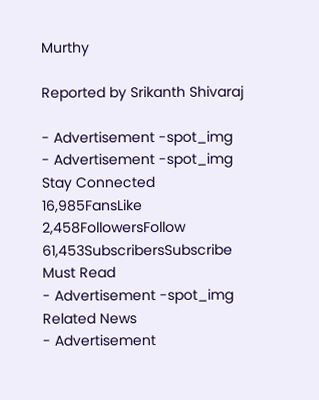Murthy

Reported by Srikanth Shivaraj

- Advertisement -spot_img
- Advertisement -spot_img
Stay Connected
16,985FansLike
2,458FollowersFollow
61,453SubscribersSubscribe
Must Read
- Advertisement -spot_img
Related News
- Advertisement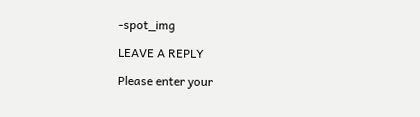-spot_img

LEAVE A REPLY

Please enter your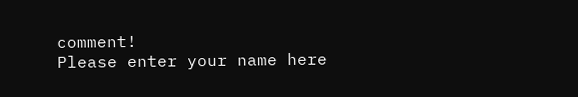comment!
Please enter your name here